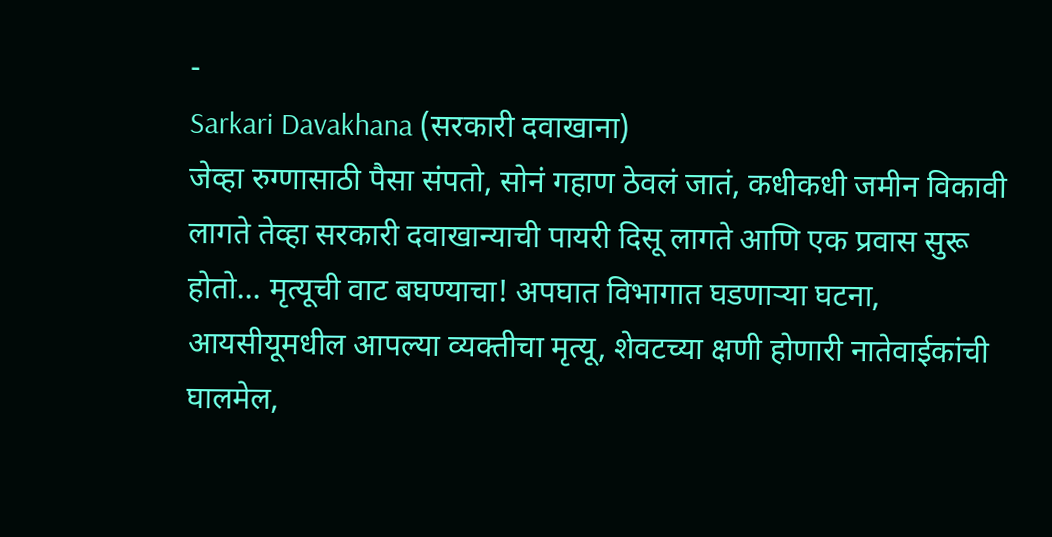-
Sarkari Davakhana (सरकारी दवाखाना)
जेव्हा रुग्णासाठी पैसा संपतो, सोनं गहाण ठेवलं जातं, कधीकधी जमीन विकावी लागते तेव्हा सरकारी दवाखान्याची पायरी दिसू लागते आणि एक प्रवास सुरू होतो... मृत्यूची वाट बघण्याचा! अपघात विभागात घडणाऱ्या घटना, आयसीयूमधील आपल्या व्यक्तीचा मृत्यू, शेवटच्या क्षणी होणारी नातेवाईकांची घालमेल,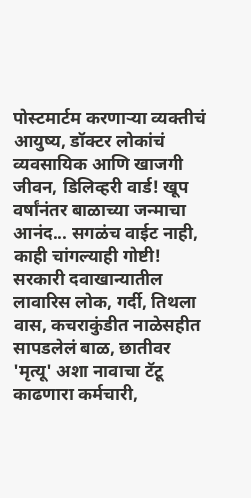पोस्टमार्टम करणाऱ्या व्यक्तीचं आयुष्य, डॉक्टर लोकांचं व्यवसायिक आणि खाजगी जीवन, डिलिव्हरी वार्ड! खूप वर्षांनंतर बाळाच्या जन्माचा आनंद... सगळंच वाईट नाही, काही चांगल्याही गोष्टी! सरकारी दवाखान्यातील लावारिस लोक, गर्दी, तिथला वास, कचराकुंडीत नाळेसहीत सापडलेलं बाळ, छातीवर 'मृत्यू' अशा नावाचा टॅटू काढणारा कर्मचारी,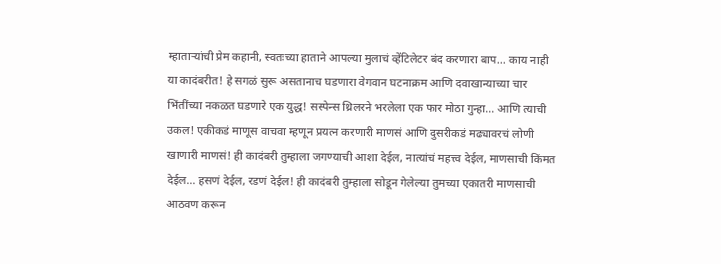म्हाताऱ्यांची प्रेम कहानी, स्वतःच्या हाताने आपल्या मुलाचं व्हेंटिलेटर बंद करणारा बाप... काय नाही या कादंबरीत! हे सगळं सुरू असतानाच घडणारा वेगवान घटनाक्रम आणि दवाखान्याच्या चार भिंतींच्या नकळत घडणारे एक युद्ध! सस्पेन्स थ्रिलरने भरलेला एक फार मोठा गुन्हा... आणि त्याची उकल! एकीकडं माणूस वाचवा म्हणून प्रयत्न करणारी माणसं आणि दुसरीकडं मढ्यावरचं लोणी खाणारी माणसं! ही कादंबरी तुम्हाला जगण्याची आशा देईल, नात्यांचं महत्त्व देईल, माणसाची किंमत देईल... हसणं देईल, रडणं देईल! ही कादंबरी तुम्हाला सोडून गेलेल्या तुमच्या एकातरी माणसाची आठवण करून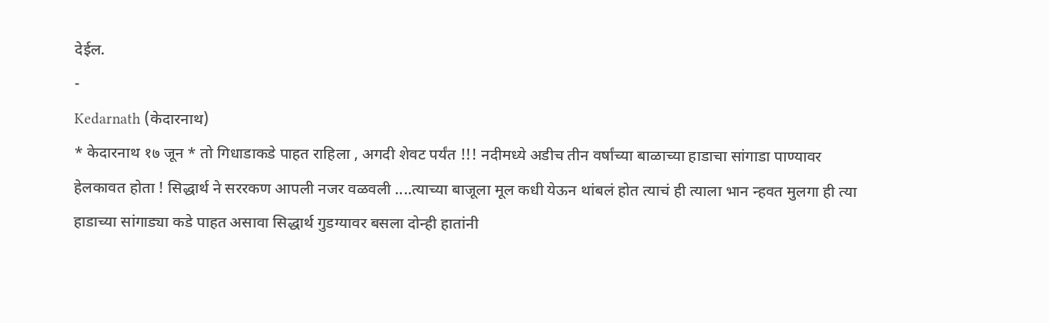देईल.
-
Kedarnath (केदारनाथ)
* केदारनाथ १७ जून * तो गिधाडाकडे पाहत राहिला , अगदी शेवट पर्यंत !!! नदीमध्ये अडीच तीन वर्षांच्या बाळाच्या हाडाचा सांगाडा पाण्यावर हेलकावत होता ! सिद्धार्थ ने सररकण आपली नजर वळवली ....त्याच्या बाजूला मूल कधी येऊन थांबलं होत त्याचं ही त्याला भान न्हवत मुलगा ही त्या हाडाच्या सांगाड्या कडे पाहत असावा सिद्धार्थ गुडग्यावर बसला दोन्ही हातांनी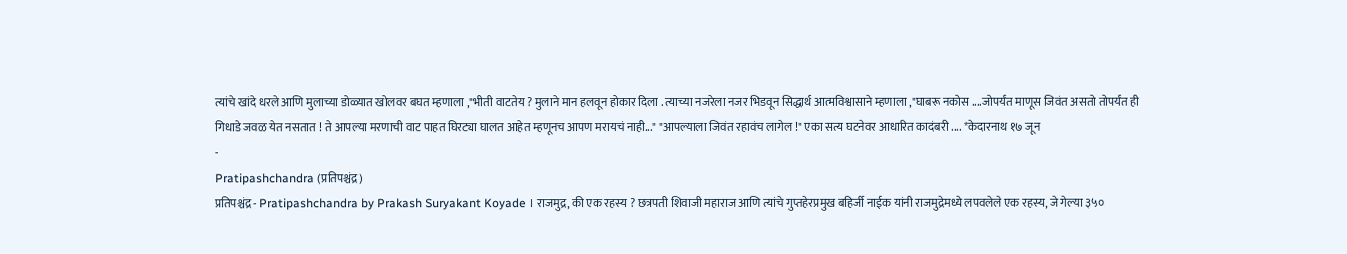त्यांचे खांदे धरले आणि मुलाच्या डोळ्यात खोलवर बघत म्हणाला ,"भीती वाटतेय ? मुलाने मान हलवून होकार दिला . त्याच्या नजरेला नजर भिडवून सिद्धार्थ आत्मविश्वासाने म्हणाला ,"घाबरू नकोस ....जोपर्यंत माणूस जिवंत असतो तोपर्यंत ही गिधाडे जवळ येत नसतात ! ते आपल्या मरणाची वाट पाहत घिरट्या घालत आहेत म्हणूनच आपण मरायचं नाही..." "आपल्याला जिवंत रहावंच लागेल !" एका सत्य घटनेवर आधारित कादंबरी .... *केदारनाथ १७ जून
-
Pratipashchandra (प्रतिपश्चंद्र)
प्रतिपश्चंद्र - Pratipashchandra by Prakash Suryakant Koyade । राजमुद्र, की एक रहस्य ? छत्रपती शिवाजी महाराज आणि त्यांचे गुप्तहेरप्रमुख बहिर्जी नाईक यांनी राजमुद्रेमध्ये लपवलेले एक रहस्य, जे गेल्या ३५०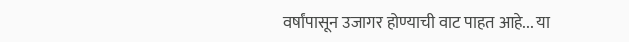वर्षांपासून उजागर होण्याची वाट पाहत आहे... या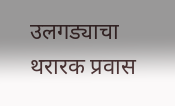उलगड्याचा थरारक प्रवास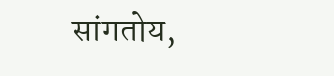सांगतोय,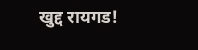खुद्द रायगड!